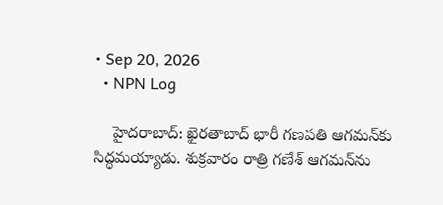• Sep 20, 2026
  • NPN Log

    హైదరాబాద్: ఖైరతాబాద్‌ భారీ గణపతి ఆగమన్‌కు సిద్ధమయ్యాడు. శుక్రవారం రాత్రి గణేశ్‌ ఆగమన్‌ను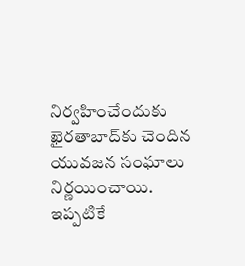నిర్వహించేందుకు ఖైరతాబాద్‌కు చెందిన యువజన సంఘాలు నిర్ణయించాయి. ఇప్పటికే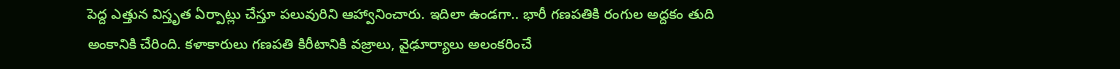పెద్ద ఎత్తున విస్తృత ఏర్పాట్లు చేస్తూ పలువురిని ఆహ్వానించారు. ఇదిలా ఉండగా.. భారీ గణపతికి రంగుల అద్దకం తుది అంకానికి చేరింది. కళాకారులు గణపతి కిరీటానికి వజ్రాలు, వైఢూర్యాలు అలంకరించే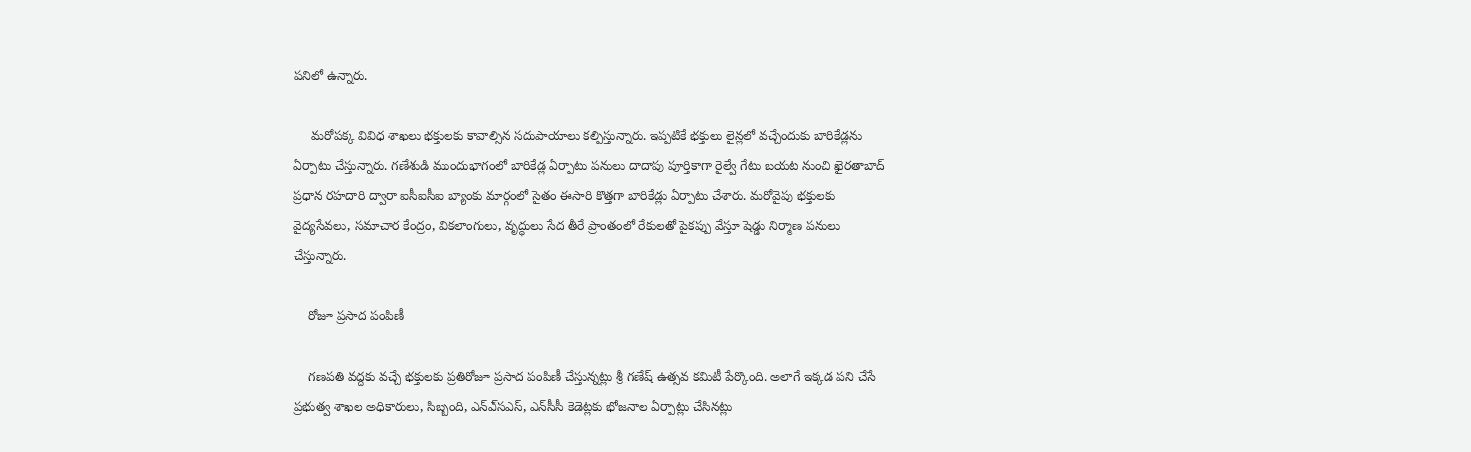పనిలో ఉన్నారు.

     మరోపక్క వివిధ శాఖలు భక్తులకు కావాల్సిన సదుపాయాలు కల్పిస్తున్నారు. ఇప్పటికే భక్తులు లైన్లలో వచ్చేందుకు బారికేడ్లను ఏర్పాటు చేస్తున్నారు. గణేశుడి ముందుభాగంలో బారికేడ్ల ఏర్పాటు పనులు దాదాపు పూర్తికాగా రైల్వే గేటు బయట నుంచి ఖైరతాబాద్‌ ప్రధాన రహదారి ద్వారా ఐసీఐసీఐ బ్యాంకు మార్గంలో సైతం ఈసారి కొత్తగా బారికేడ్లు ఏర్పాటు చేశారు. మరోవైపు భక్తులకు వైద్యసేవలు, సమాచార కేంద్రం, వికలాంగులు, వృద్ధులు సేద తీరే ప్రాంతంలో రేకులతో పైకప్పు వేస్తూ షెడ్డు నిర్మాణ పనులు చేస్తున్నారు.

    రోజూ ప్రసాద పంపిణీ

    గణపతి వద్దకు వచ్చే భక్తులకు ప్రతిరోజూ ప్రసాద పంపిణీ చేస్తున్నట్లు శ్రీ గణేష్‌ ఉత్సవ కమిటీ పేర్కొంది. అలాగే ఇక్కడ పని చేసే ప్రభుత్వ శాఖల అధికారులు, సిబ్బంది, ఎన్‌ఎ్‌సఎస్‌, ఎన్‌సీసీ కెడెట్లకు భోజనాల ఏర్పాట్లు చేసినట్లు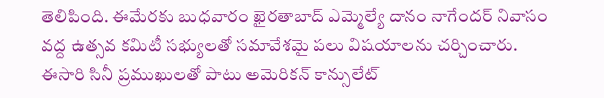తెలిపింది. ఈమేరకు బుధవారం ఖైరతాబాద్‌ ఎమ్మెల్యే దానం నాగేందర్‌ నివాసం వద్ద ఉత్సవ కమిటీ సభ్యులతో సమావేశమై పలు విషయాలను చర్చించారు. ఈసారి సినీ ప్రముఖులతో పాటు అమెరికన్‌ కాన్సులేట్‌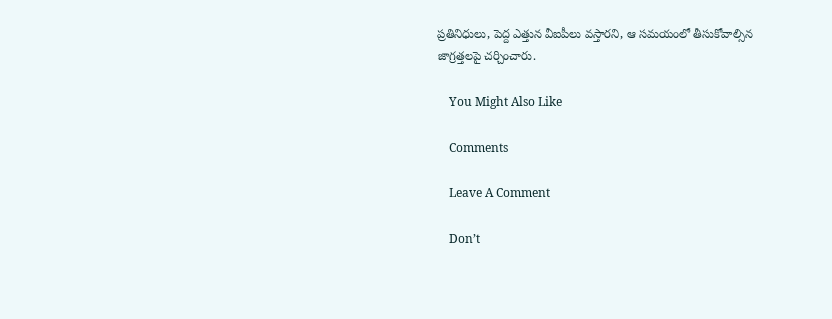ప్రతినిధులు, పెద్ద ఎత్తున వీఐపీలు వస్తారని, ఆ సమయంలో తీసుకోవాల్సిన జాగ్రత్తలపై చర్చించారు.

    You Might Also Like

    Comments

    Leave A Comment

    Don’t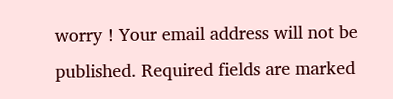worry ! Your email address will not be published. Required fields are marked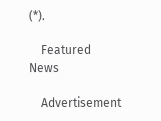(*).

    Featured News

    Advertisement